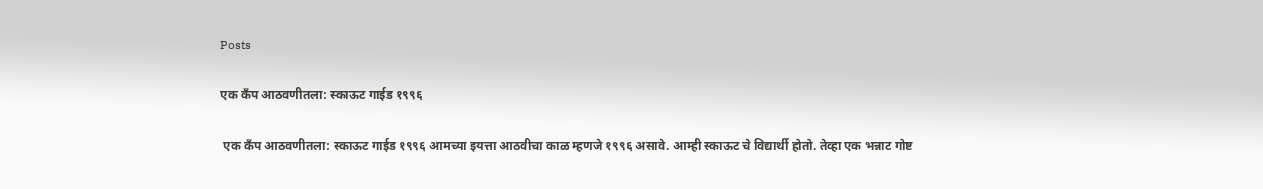Posts

एक कँप आठवणीतला: स्काऊट गाईड १९९६

 एक कँप आठवणीतला: स्काऊट गाईड १९९६ आमच्या इयत्ता आठवीचा काळ म्हणजे ‍१९९६ असावे. आम्ही स्काऊट चे विद्यार्थी होतो. तेव्हा एक भन्नाट गोष्ट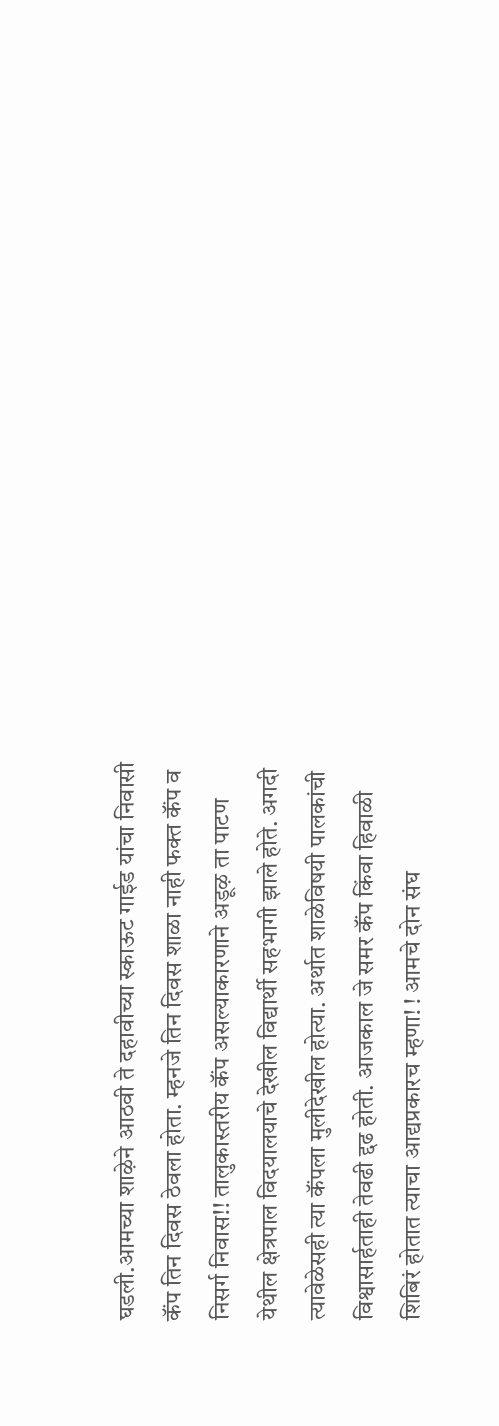घडली.आमच्या शाऴेने आठवी ते दहावीच्या स्काऊट गाईड यांचा निवासी कॅंप तिन दिवस ठेवला होता. म्हनजे तिन दिवस शाळा नाही फक्त कॅंप व निसर्ग निवास!! तालुकास्तरीय कॅंप असल्याकारणाने अडूऴ ता पाटण येथील क्षेत्रपाल विदयालयाचे देखील विद्यार्थी सहभागी झाले होते. अगदी त्यावेळेसही त्या कॅंपला मुलीदेखील होत्या. अर्थात शाळेविषयी पालकांची विश्वासार्हताही तेवढी द्दढ होती. आजकाल जे समर कॅंप किंवा हिवाळी शिबिरं होतात त्याचा आद्यप्रकारच म्हणा! ! आमचे दोन संघ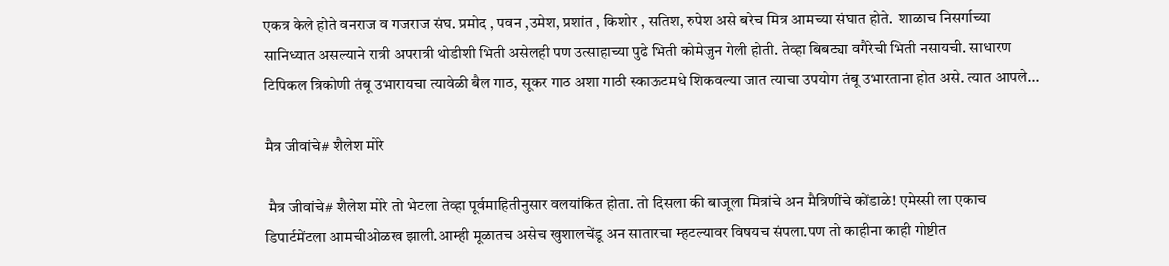एकत्र केले होते वनराज व गजराज संघ. प्रमोद , पवन ,उमेश, प्रशांत , किशोर , सतिश, रुपेश असे बरेच मित्र आमच्या संघात होते.  शाळाच निसर्गाच्या सानिध्यात असल्याने रात्री अपरात्री थोडीशी भिती असेलही पण उत्साहाच्या पुढे भिती कोमेजुन गेली होती. तेव्हा बिबट्या वगैरेची भिती नसायची. साधारण टिपिकल त्रिकोणी तंबू उभारायचा त्यावेळी बैल गाठ, सूकर गाठ अशा गाठी स्काऊटमधे शिकवल्या जात त्याचा उपयोग तंबू उभारताना होत असे. त्यात आपले...

मैत्र जीवांचे# शैलेश मोरे

 मैत्र जीवांचे# शैलेश मोरे तो भेटला तेव्हा पूर्वमाहितीनुसार वलयांकित होता. तो दिसला की बाजूला मित्रांचे अन मैत्रिणींचे कोंडाळे! एमेस्सी ला एकाच डिपार्टमेंटला आमचीओळख झाली.आम्ही मूळातच असेच खुशालचेंडू अन सातारचा म्हटल्यावर विषयच संपला.पण तो काहीना काही गोष्टीत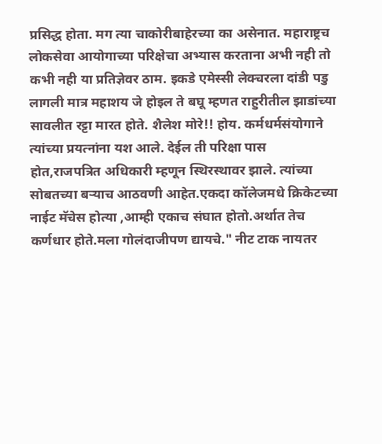प्रसिद्ध होता. मग त्या चाकोरीबाहेरच्या का असेनात. महाराष्ट्रच लोकसेवा आयोगाच्या परिक्षेचा अभ्यास करताना अभी नही तो कभी नही या प्रतिज्ञेवर ठाम. इकडे एमेस्सी लेक्चरला दांडी पडु लागली मात्र महाशय जे होइल ते बघू म्हणत राहुरीतील झाडांच्या सावलीत रट्टा मारत होते. शैलेश मोरे!! होय. कर्मधर्मसंयोगाने त्यांच्या प्रयत्नांना यश आले. देईल ती परिक्षा पास होत,राजपत्रित अधिकारी म्हणून स्थिरस्थावर झाले. त्यांच्या सोबतच्या बर्‍याच आठवणी आहेत.एकदा कॉलेजमधे क्रिकेटच्या नाईट मॅचेस होत्या ,आम्ही एकाच संघात होतो.अर्थात तेच कर्णधार होते.मला गोलंदाजीपण द्यायचे." नीट टाक नायतर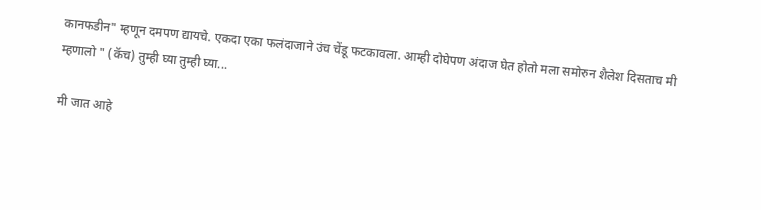कानफडीन" म्हणून दमपण द्यायचे. एकदा एका फलंदाजाने उंच चेंडू फटकावला. आम्ही दोघेपण अंदाज घेत होतो मला समोरुन शैलेश दिसताच मी म्हणालो " (कॅच) तुम्ही घ्या तुम्ही घ्या...

मी जात आहे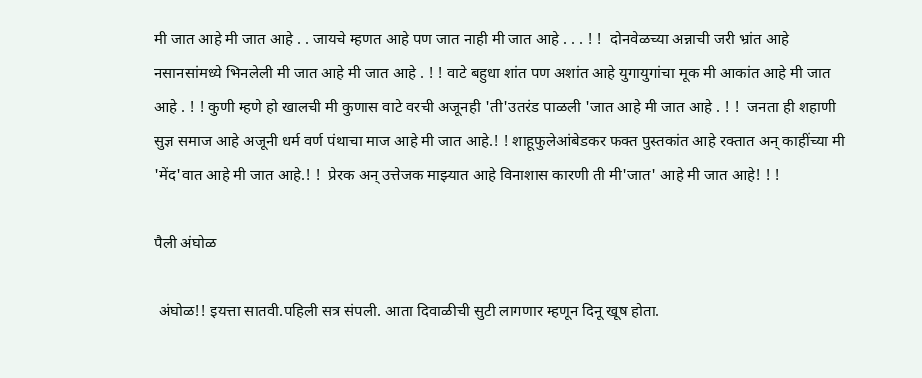मी जात आहे मी जात आहे . . जायचे म्हणत आहे पण जात नाही मी जात आहे . . . ! !  दोनवेळच्या अन्नाची जरी भ्रांत आहे नसानसांमध्ये भिनलेली मी जात आहे मी जात आहे . ! ! वाटे बहुधा शांत पण अशांत आहे युगायुगांचा मूक मी आकांत आहे‍ मी जात आहे . ! ! कुणी म्हणे हो खालची मी कुणास वाटे वरची अजूनही 'ती'उतरंड पाळली 'जात आहे मी जात आहे . ! !  जनता ही शहाणी सुज्ञ समाज आहे अजूनी धर्म वर्ण पंथाचा माज आहे मी जात आहे.! ! शाहूफुलेआंबेडकर फक्त पुस्तकांत आहे रक्तात अन् काहींच्या मी 'मेंद'वात आहे मी जात आहे.! !  प्रेरक अन् उत्तेजक माझ्यात आहे विनाशास कारणी ती मी'जात' आहे मी जात आहे! ! !

पैली अंघोळ

 अंघोळ!! इयत्ता सातवी.पहिली सत्र संपली. आता दिवाळीची सुटी लागणार म्हणून दिनू खूष होता.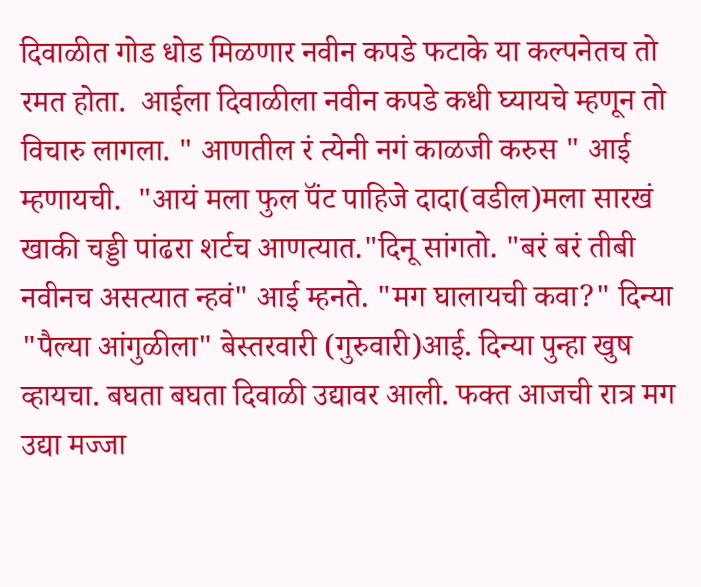दिवाळीत गोड धोड मिळणार नवीन कपडे फटाके या कल्पनेतच तो रमत होता.  आईला दिवाळीला नवीन कपडे कधी घ्यायचे म्हणून तो विचारु लागला. " आणतील रं त्येनी नगं काळजी करुस " आई म्हणायची.  "आयं मला फुल पॅंट पाहिजे दादा(वडील)मला सारखं खाकी चड्डी पांढरा शर्टच आणत्यात."दिनू सांगतो. "बरं बरं तीबी नवीनच असत्यात न्हवं" आई म्हनते. "मग घालायची कवा?" दिन्या "पैल्या आंगुळीला" बेस्तरवारी (गुरुवारी)आई. दिन्या पुन्हा खुष व्हायचा. बघता बघता दिवाळी उद्यावर आली. फक्त आजची रात्र मग उद्या मज्जा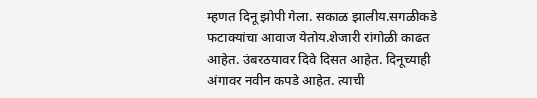म्हणत दिनू झोपी गेला. सकाळ झालीय.सगळीकडे फटाक्यांचा आवाज येतोय.शेजारी रांगोळी काढत आहेत. उंबरठयावर दिवे दिसत आहेत. दिनूच्याही अंगावर नवीन कपडे आहेत. त्याची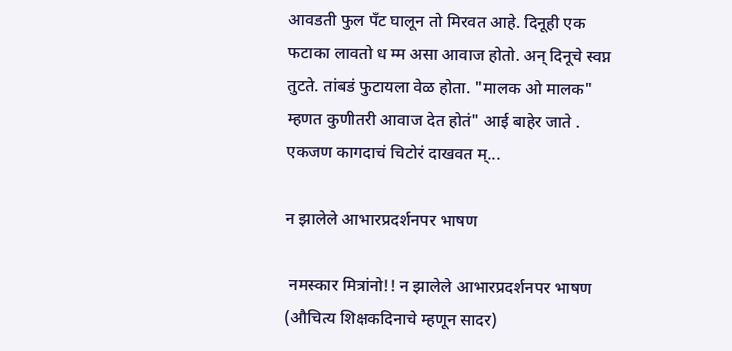आवडती फुल पॅंट घालून तो मिरवत आहे. दिनूही एक फटाका लावतो ध म्म असा आवाज होतो. अन् दिनूचे स्वप्न तुटते. तांबडं फुटायला वेळ होता. "मालक ओ मालक" म्हणत कुणीतरी आवाज देत होतं" आई बाहेर जाते . एकजण कागदाचं चिटोरं दाखवत म्...

न झालेले आभारप्रदर्शनपर भाषण

 नमस्कार मित्रांनो!! न झालेले आभारप्रदर्शनपर भाषण (औचित्य शिक्षकदिनाचे म्हणून सादर)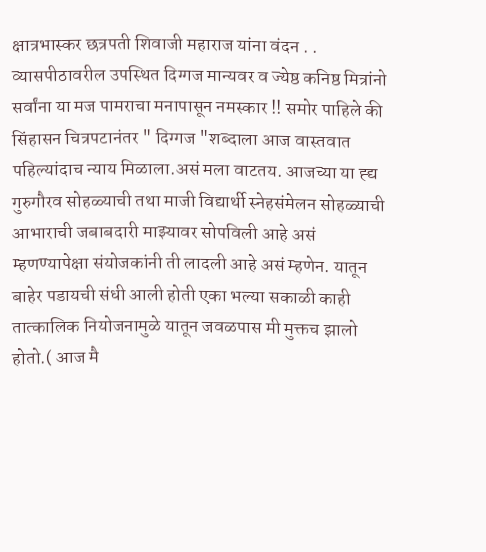क्षात्रभास्कर छत्रपती शिवाजी महाराज यांना वंदन . . व्यासपीठावरील उपस्थित दिग्गज मान्यवर व ज्येष्ठ कनिष्ठ मित्रांनो सर्वांना या मज पामराचा मनापासून नमस्कार !! समोर पाहिले की सिंहासन चित्रपटानंतर " दिग्गज "शब्दाला आज वास्तवात पहिल्यांदाच न्याय मिळाला.असं मला वाटतय. आजच्या या ह्द्य गुरुगौरव सोहळ्याची तथा माजी विद्यार्थी स्नेहसंमेलन सोहळ्याची आभाराची जबाबदारी माझ्यावर सोपविली आहे असं म्हणण्यापेक्षा संयोजकांनी ती लादली आहे असं म्हणेन. यातून बाहेर पडायची संधी आली होती एका भल्या सकाळी काही तात्कालिक नियोजनामुळे यातून जवळपास मी मुक्तच झालो होतो.( आज मै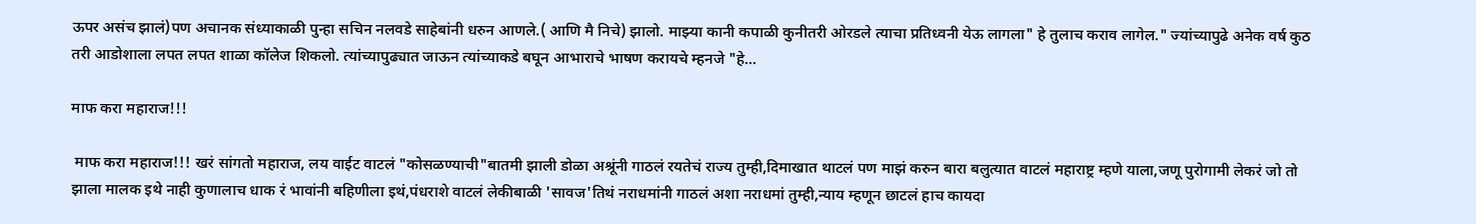ऊपर असंच झालं)पण अचानक संध्याकाळी पुन्हा सचिन नलवडे साहेबांनी धरुन आणले.( आणि मै निचे) झालो. माझ्या कानी कपाळी कुनीतरी ओरडले त्याचा प्रतिध्वनी येऊ लागला" हे तुलाच कराव लागेल." ज्यांच्यापुढे अनेक वर्ष कुठ तरी आडोशाला लपत लपत शाळा कॉलेज शिकलो. त्यांच्यापुढ्यात जाऊन त्यांच्याकडे बघून आभाराचे भाषण करायचे म्हनजे "हे...

माफ करा महाराज!!!

 माफ करा महाराज!!! खरं सांगतो महाराज, लय वाईट वाटलं "कोसळण्याची"बातमी झाली डोळा अश्रूंनी गाठलं रयतेचं राज्य तुम्ही,दिमाखात थाटलं पण माझं करुन बारा बलुत्यात वाटलं महाराष्ट्र म्हणे याला,जणू पुरोगामी लेकरं जो तो झाला मालक इथे नाही कुणालाच धाक रं भावांनी बहिणीला इथं,पंधराशे वाटलं लेकीबाळी 'सावज'तिथं नराधमांनी गाठलं अशा नराधमां तुम्ही,न्याय म्हणून छाटलं हाच कायदा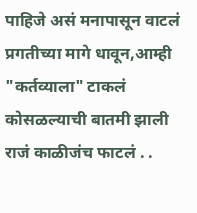पाहिजे असं मनापासून वाटलं प्रगतीच्या मागे धावून,आम्ही "कर्तव्याला" टाकलं कोसळल्याची बातमी झाली राजं काळीजंच फाटलं . .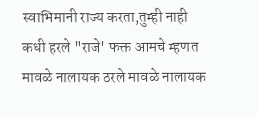स्वाभिमानी राज्य करता,तुम्ही नाही कधी हरले "राजे' फक्त आमचे म्हणत मावळे नालायक ठरले मावळे नालायक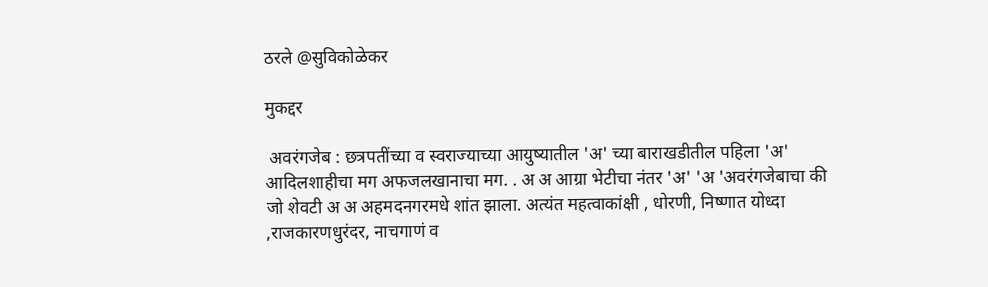ठरले @सुविकोळेकर

मुकद्दर

 अवरंगजेब : छत्रपतींच्या व स्वराज्याच्या आयुष्यातील 'अ' च्या बाराखडीतील पहिला 'अ' आदिलशाहीचा मग अफजलखानाचा मग. . अ अ आग्रा भेटीचा नंतर 'अ' 'अ 'अवरंगजेबाचा की जो शेवटी अ अ अहमदनगरमधे शांत झाला. अत्यंत महत्वाकांक्षी , धोरणी, निष्णात योध्दा ,राजकारणधुरंदर, नाचगाणं व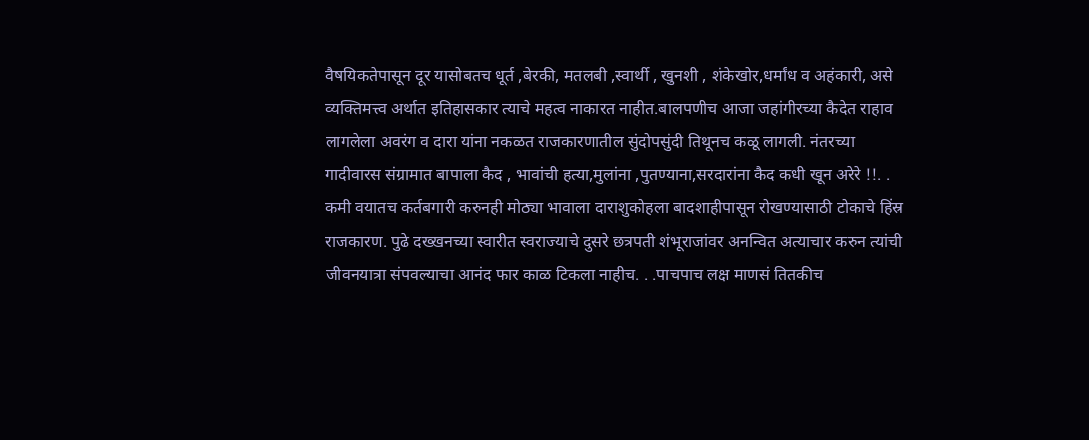वैषयिकतेपासून दूर यासोबतच धूर्त ,बेरकी, मतलबी ,स्वार्थी , खुनशी , शंकेखोर,धर्मांध व अहंकारी, असे व्यक्तिमत्त्व अर्थात इतिहासकार त्याचे महत्व नाकारत नाहीत.बालपणीच आजा जहांगीरच्या कैदेत राहाव लागलेला अवरंग व दारा यांना नकळत राजकारणातील सुंदोपसुंदी तिथूनच कळू लागली. नंतरच्या गादीवारस संग्रामात बापाला कैद , भावांची हत्या,मुलांना ,पुतण्याना,सरदारांना कैद कधी खून अरेरे !!. . कमी वयातच कर्तबगारी करुनही मोठ्या भावाला दाराशुकोहला बादशाहीपासून रोखण्यासाठी टोकाचे हिंस्र राजकारण. पुढे दख्खनच्या स्वारीत स्वराज्याचे दुसरे छत्रपती शंभूराजांवर अनन्वित अत्याचार करुन त्यांची जीवनयात्रा संपवल्याचा आनंद फार काळ टिकला नाहीच. . .पाचपाच लक्ष माणसं तितकीच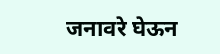जनावरे घेऊन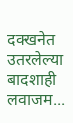दक्खनेत उतरलेल्या बादशाही लवाजम...